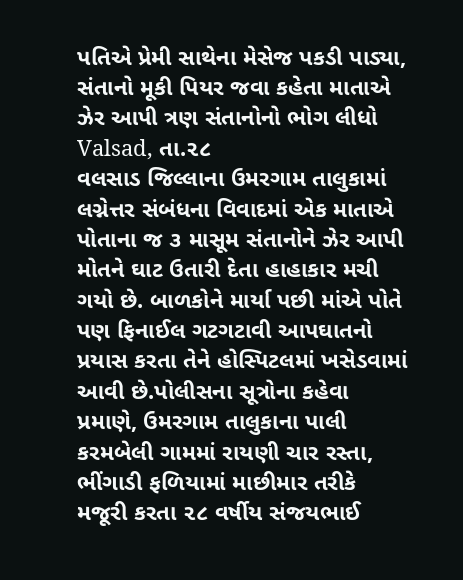પતિએ પ્રેમી સાથેના મેસેજ પકડી પાડ્યા, સંતાનો મૂકી પિયર જવા કહેતા માતાએ ઝેર આપી ત્રણ સંતાનોનો ભોગ લીધો
Valsad, તા.૨૮
વલસાડ જિલ્લાના ઉમરગામ તાલુકામાં લગ્નેત્તર સંબંધના વિવાદમાં એક માતાએ પોતાના જ ૩ માસૂમ સંતાનોને ઝેર આપી મોતને ઘાટ ઉતારી દેતા હાહાકાર મચી ગયો છે. બાળકોને માર્યા પછી માંએ પોતે પણ ફિનાઈલ ગટગટાવી આપઘાતનો પ્રયાસ કરતા તેને હોસ્પિટલમાં ખસેડવામાં આવી છે.પોલીસના સૂત્રોના કહેવા પ્રમાણે, ઉમરગામ તાલુકાના પાલી કરમબેલી ગામમાં રાયણી ચાર રસ્તા, ભીંગાડી ફળિયામાં માછીમાર તરીકે મજૂરી કરતા ૨૮ વર્ષીય સંજયભાઈ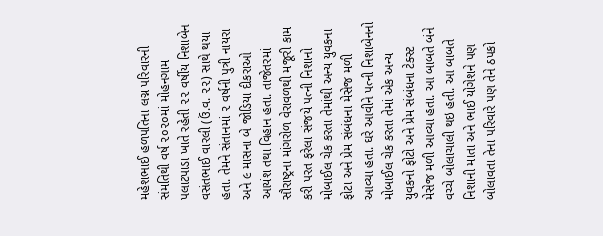મહેશભાઈ હળપતિના લગ્ન પરિવારની સંમતિથી વર્ષ ૨૦૨૦માં મોહનગામ પલાટપાડા ખાતે રહેતી ૨૨ વર્ષીય નિશાબેન વસંતભાઈ વારલી (ઉં.વ. ૨૨) સાથે થયા હતા. તેમને સંતાનમાં ૨ વર્ષની પુત્રી નાયરા અને ૯ માસના બે જોડિયા દીકરાઓ આયંશ તથા વિહાન હતા. તાજેતરમાં સૌરાષ્ટ્રના માંગરોળ વેરાવળથી મજૂરી કામ કરી પરત ફરેલા સંજયે પત્ની નિશાનો મોબાઈલ ચેક કરતા તેમાંથી અન્ય યુવકના ફોટા અને પ્રેમ સંબંધના મેસેજ મળી આવ્યા હતા. ઘરે આવીને પત્ની નિશાબેનનો મોબાઈલ ચેક કરતા તેમાં એક અન્ય યુવકનો ફોટો અને પ્રેમ સંબંધના ટેક્સ્ટ મેસેજ મળી આવ્યા હતા. આ બાબતે બંને વચ્ચે બોલાચાલી થઇ હતી. આ બાબતે નિશાની માતા અને ભાઈ યોગેશને પણ બોલાવતા તેના પરિવારે પણ તેને ઠપકો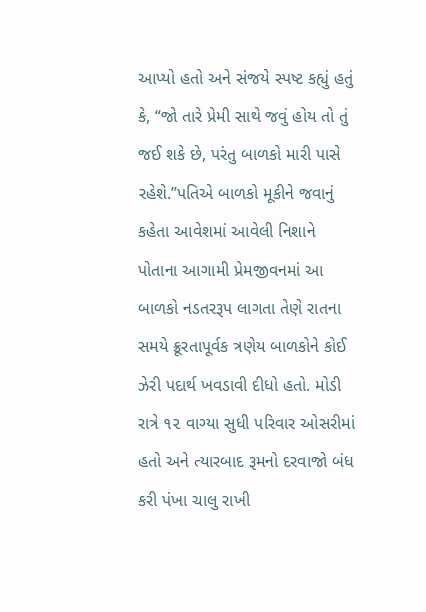આપ્યો હતો અને સંજયે સ્પષ્ટ કહ્યું હતું કે, “જો તારે પ્રેમી સાથે જવું હોય તો તું જઈ શકે છે, પરંતુ બાળકો મારી પાસે રહેશે.”પતિએ બાળકો મૂકીને જવાનું કહેતા આવેશમાં આવેલી નિશાને પોતાના આગામી પ્રેમજીવનમાં આ બાળકો નડતરરૂપ લાગતા તેણે રાતના સમયે ક્રૂરતાપૂર્વક ત્રણેય બાળકોને કોઈ ઝેરી પદાર્થ ખવડાવી દીધો હતો. મોડી રાત્રે ૧૨ વાગ્યા સુધી પરિવાર ઓસરીમાં હતો અને ત્યારબાદ રૂમનો દરવાજો બંધ કરી પંખા ચાલુ રાખી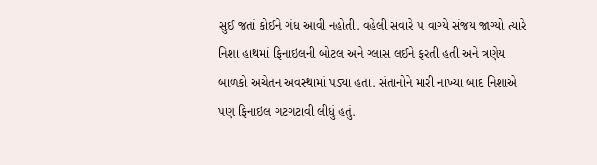સુઈ જતાં કોઈને ગંધ આવી નહોતી. વહેલી સવારે ૫ વાગ્યે સંજય જાગ્યો ત્યારે નિશા હાથમાં ફિનાઇલની બોટલ અને ગ્લાસ લઈને ફરતી હતી અને ત્રણેય બાળકો અચેતન અવસ્થામાં પડ્યા હતા. સંતાનોને મારી નાખ્યા બાદ નિશાએ પણ ફિનાઇલ ગટગટાવી લીધું હતું.